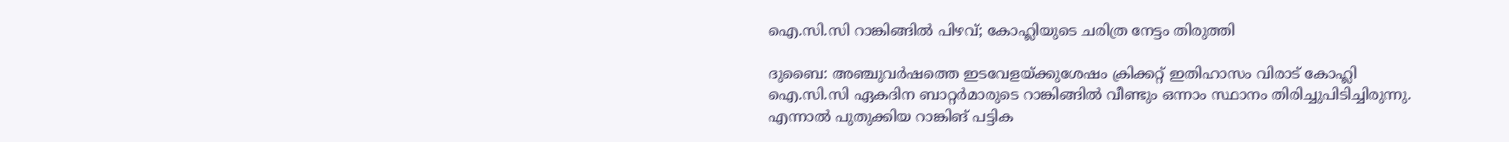ഐ.സി.സി റാങ്കിങ്ങില്‍ പിഴവ്; കോഹ്ലിയുടെ ചരിത്ര നേട്ടം തിരുത്തി

ദുബൈ: അഞ്ചുവര്‍ഷത്തെ ഇടവേളയ്ക്കുശേഷം ക്രിക്കറ്റ് ഇതിഹാസം വിരാട് കോഹ്ലി ഐ.സി.സി ഏകദിന ബാറ്റര്‍മാരുടെ റാങ്കിങ്ങില്‍ വീണ്ടും ഒന്നാം സ്ഥാനം തിരിച്ചുപിടിച്ചിരുന്നു. എന്നാല്‍ പുതുക്കിയ റാങ്കിങ് പട്ടിക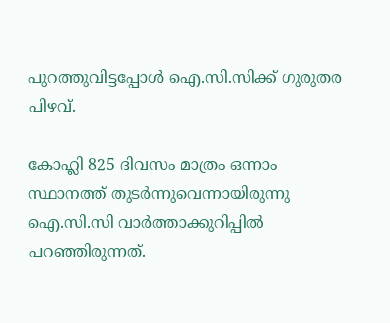പുറത്തുവിട്ടപ്പോള്‍ ഐ.സി.സിക്ക് ഗുരുതര പിഴവ്.

കോഹ്ലി 825 ദിവസം മാത്രം ഒന്നാം സ്ഥാനത്ത് തുടര്‍ന്നുവെന്നായിരുന്നു ഐ.സി.സി വാര്‍ത്താക്കുറിപ്പില്‍ പറഞ്ഞിരുന്നത്.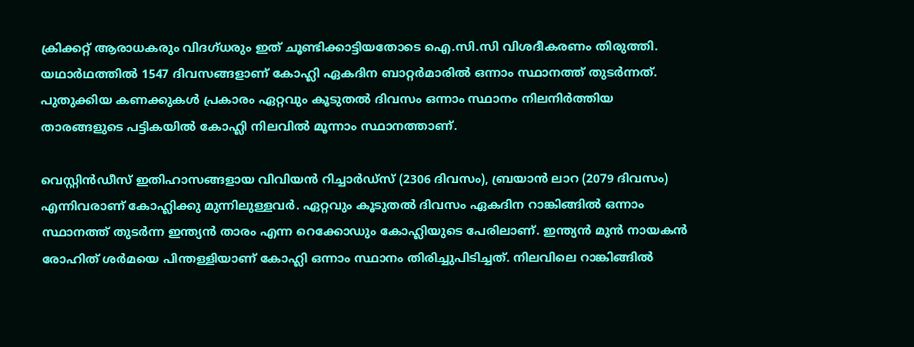ക്രിക്കറ്റ് ആരാധകരും വിദഗ്ധരും ഇത് ചൂണ്ടിക്കാട്ടിയതോടെ ഐ.സി.സി വിശദീകരണം തിരുത്തി. യഥാര്‍ഥത്തില്‍ 1547 ദിവസങ്ങളാണ് കോഹ്ലി ഏകദിന ബാറ്റര്‍മാരില്‍ ഒന്നാം സ്ഥാനത്ത് തുടര്‍ന്നത്. പുതുക്കിയ കണക്കുകള്‍ പ്രകാരം ഏറ്റവും കൂടുതല്‍ ദിവസം ഒന്നാം സ്ഥാനം നിലനിര്‍ത്തിയ താരങ്ങളുടെ പട്ടികയില്‍ കോഹ്ലി നിലവില്‍ മൂന്നാം സ്ഥാനത്താണ്.

വെസ്റ്റിന്‍ഡീസ് ഇതിഹാസങ്ങളായ വിവിയന്‍ റിച്ചാര്‍ഡ്സ് (2306 ദിവസം), ബ്രയാന്‍ ലാറ (2079 ദിവസം) എന്നിവരാണ് കോഹ്ലിക്കു മുന്നിലുള്ളവര്‍. ഏറ്റവും കൂടുതല്‍ ദിവസം ഏകദിന റാങ്കിങ്ങില്‍ ഒന്നാം സ്ഥാനത്ത് തുടര്‍ന്ന ഇന്ത്യന്‍ താരം എന്ന റെക്കോഡും കോഹ്ലിയുടെ പേരിലാണ്. ഇന്ത്യന്‍ മുന്‍ നായകന്‍ രോഹിത് ശര്‍മയെ പിന്തള്ളിയാണ് കോഹ്ലി ഒന്നാം സ്ഥാനം തിരിച്ചുപിടിച്ചത്. നിലവിലെ റാങ്കിങ്ങില്‍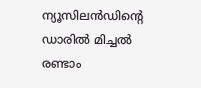ന്യൂസിലന്‍ഡിന്റെ ഡാരില്‍ മിച്ചല്‍ രണ്ടാം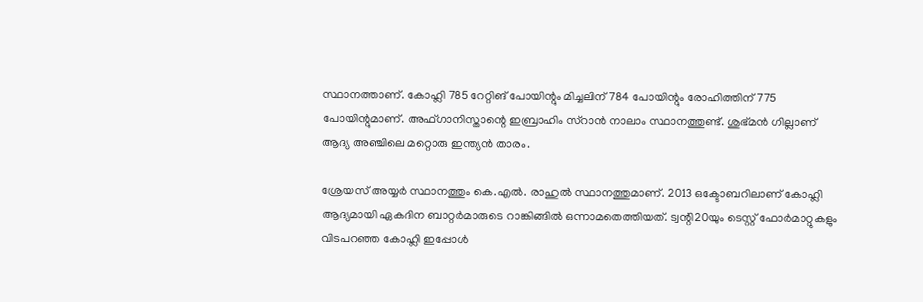സ്ഥാനത്താണ്. കോഹ്ലി 785 റേറ്റിങ് പോയിന്റും മിച്ചലിന് 784 പോയിന്റും രോഹിത്തിന് 775 പോയിന്റുമാണ്. അഫ്ഗാനിസ്താന്റെ ഇബ്രാഹിം സ്റാന്‍ നാലാം സ്ഥാനത്തുണ്ട്. ശുഭ്മന്‍ ഗില്ലാണ് ആദ്യ അഞ്ചിലെ മറ്റൊരു ഇന്ത്യന്‍ താരം.

ശ്രേയസ് അയ്യര്‍ സ്ഥാനത്തും കെ.എല്‍. രാഹുല്‍ സ്ഥാനത്തുമാണ്. 2013 ഒക്ടോബറിലാണ് കോഹ്ലി ആദ്യമായി ഏകദിന ബാറ്റര്‍മാരുടെ റാങ്കിങ്ങില്‍ ഒന്നാമതെത്തിയത്. ട്വന്റി20യും ടെസ്റ്റ് ഫോര്‍മാറ്റുകളും വിടപറഞ്ഞ കോഹ്ലി ഇപ്പോള്‍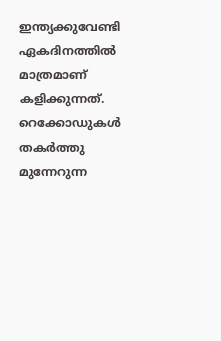ഇന്ത്യക്കുവേണ്ടി ഏകദിനത്തില്‍ മാത്രമാണ് കളിക്കുന്നത്. റെക്കോഡുകള്‍ തകര്‍ത്തു മുന്നേറുന്ന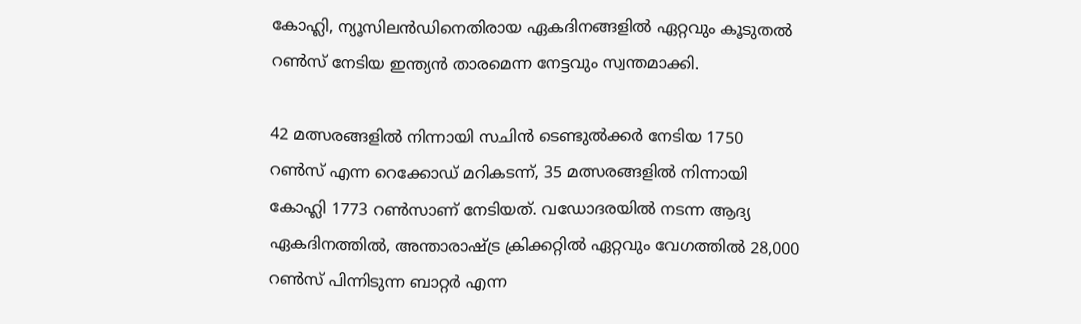കോഹ്ലി, ന്യൂസിലന്‍ഡിനെതിരായ ഏകദിനങ്ങളില്‍ ഏറ്റവും കൂടുതല്‍ റണ്‍സ് നേടിയ ഇന്ത്യന്‍ താരമെന്ന നേട്ടവും സ്വന്തമാക്കി.

42 മത്സരങ്ങളില്‍ നിന്നായി സചിന്‍ ടെണ്ടുല്‍ക്കര്‍ നേടിയ 1750 റണ്‍സ് എന്ന റെക്കോഡ് മറികടന്ന്, 35 മത്സരങ്ങളില്‍ നിന്നായി കോഹ്ലി 1773 റണ്‍സാണ് നേടിയത്. വഡോദരയില്‍ നടന്ന ആദ്യ ഏകദിനത്തില്‍, അന്താരാഷ്ട്ര ക്രിക്കറ്റില്‍ ഏറ്റവും വേഗത്തില്‍ 28,000 റണ്‍സ് പിന്നിടുന്ന ബാറ്റര്‍ എന്ന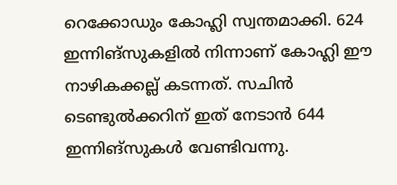റെക്കോഡും കോഹ്ലി സ്വന്തമാക്കി. 624 ഇന്നിങ്സുകളില്‍ നിന്നാണ് കോഹ്ലി ഈ നാഴികക്കല്ല് കടന്നത്. സചിന്‍ ടെണ്ടുല്‍ക്കറിന് ഇത് നേടാന്‍ 644 ഇന്നിങ്സുകള്‍ വേണ്ടിവന്നു.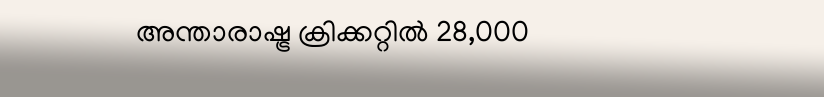അന്താരാഷ്ട്ര ക്രിക്കറ്റില്‍ 28,000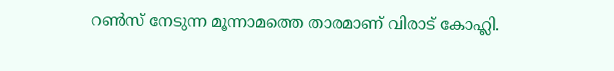റണ്‍സ് നേടുന്ന മൂന്നാമത്തെ താരമാണ് വിരാട് കോഹ്ലി.